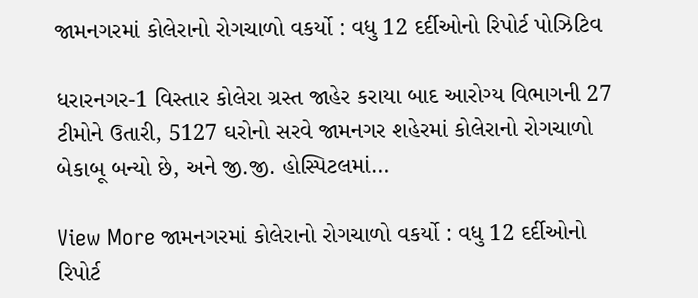જામનગરમાં કોલેરાનો રોગચાળો વકર્યો : વધુ 12 દર્દીઓનો રિપોર્ટ પોઝિટિવ

ધરારનગર-1 વિસ્તાર કોલેરા ગ્રસ્ત જાહેર કરાયા બાદ આરોગ્ય વિભાગની 27 ટીમોને ઉતારી, 5127 ઘરોનો સરવે જામનગર શહેરમાં કોલેરાનો રોગચાળો બેકાબૂ બન્યો છે, અને જી.જી. હોસ્પિટલમાં…

View More જામનગરમાં કોલેરાનો રોગચાળો વકર્યો : વધુ 12 દર્દીઓનો રિપોર્ટ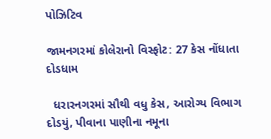પોઝિટિવ

જામનગરમાં કોલેરાનો વિસ્ફોટ: 27 કેસ નોંધાતા દોડધામ

  ધરારનગરમાં સૌથી વધુ કેસ, આરોગ્ય વિભાગ દોડયું, પીવાના પાણીના નમૂના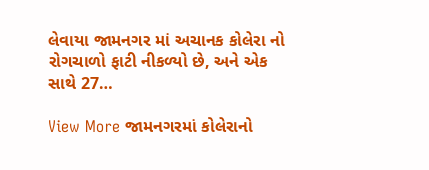લેવાયા જામનગર માં અચાનક કોલેરા નો રોગચાળો ફાટી નીકળ્યો છે, અને એક સાથે 27…

View More જામનગરમાં કોલેરાનો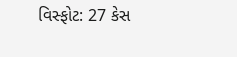વિસ્ફોટ: 27 કેસ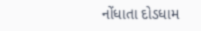નોંધાતા દોડધામ